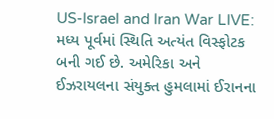US-Israel and Iran War LIVE: મધ્ય પૂર્વમાં સ્થિતિ અત્યંત વિસ્ફોટક બની ગઈ છે. અમેરિકા અને ઈઝરાયલના સંયુક્ત હુમલામાં ઈરાનના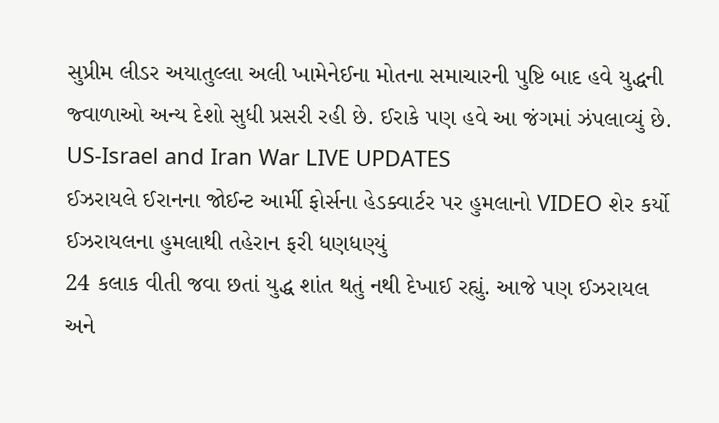સુપ્રીમ લીડર અયાતુલ્લા અલી ખામેનેઈના મોતના સમાચારની પુષ્ટિ બાદ હવે યુદ્ધની જ્વાળાઓ અન્ય દેશો સુધી પ્રસરી રહી છે. ઈરાકે પણ હવે આ જંગમાં ઝંપલાવ્યું છે.
US-Israel and Iran War LIVE UPDATES
ઈઝરાયલે ઈરાનના જોઈન્ટ આર્મી ફોર્સના હેડક્વાર્ટર પર હુમલાનો VIDEO શેર કર્યો
ઈઝરાયલના હુમલાથી તહેરાન ફરી ધણધણ્યું
24 કલાક વીતી જવા છતાં યુદ્ધ શાંત થતું નથી દેખાઈ રહ્યું. આજે પણ ઈઝરાયલ અને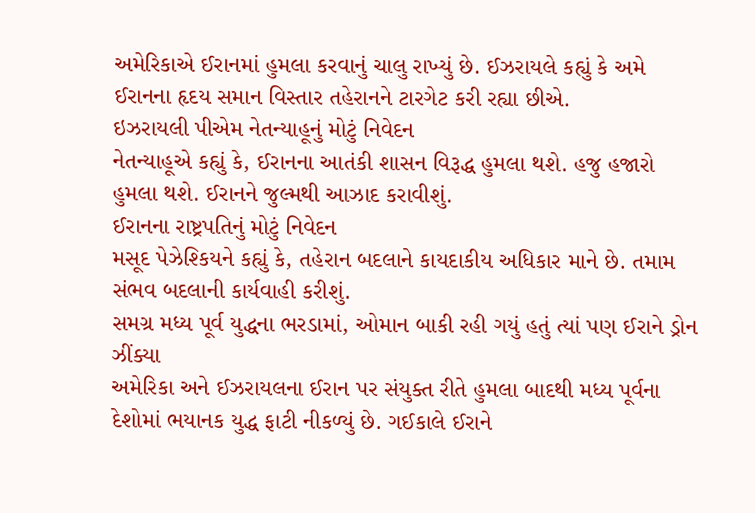અમેરિકાએ ઈરાનમાં હુમલા કરવાનું ચાલુ રાખ્યું છે. ઈઝરાયલે કહ્યું કે અમે ઈરાનના હૃદય સમાન વિસ્તાર તહેરાનને ટારગેટ કરી રહ્યા છીએ.
ઇઝરાયલી પીએમ નેતન્યાહૂનું મોટું નિવેદન
નેતન્યાહૂએ કહ્યું કે, ઈરાનના આતંકી શાસન વિરૂદ્ધ હુમલા થશે. હજુ હજારો હુમલા થશે. ઈરાનને જુલ્મથી આઝાદ કરાવીશું.
ઈરાનના રાષ્ટ્રપતિનું મોટું નિવેદન
મસૂદ પેઝેશ્કિયને કહ્યું કે, તહેરાન બદલાને કાયદાકીય અધિકાર માને છે. તમામ સંભવ બદલાની કાર્યવાહી કરીશું.
સમગ્ર મધ્ય પૂર્વ યુદ્ધના ભરડામાં, ઓમાન બાકી રહી ગયું હતું ત્યાં પણ ઈરાને ડ્રોન ઝીંક્યા
અમેરિકા અને ઈઝરાયલના ઈરાન પર સંયુક્ત રીતે હુમલા બાદથી મધ્ય પૂર્વના દેશોમાં ભયાનક યુદ્ધ ફાટી નીકળ્યું છે. ગઈકાલે ઈરાને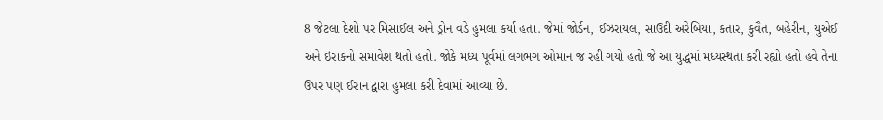8 જેટલા દેશો પર મિસાઈલ અને ડ્રોન વડે હુમલા કર્યા હતા. જેમાં જોર્ડન, ઈઝરાયલ, સાઉદી અરેબિયા, કતાર, કુવૈત, બહેરીન, યુએઈ અને ઇરાકનો સમાવેશ થતો હતો. જોકે મધ્ય પૂર્વમાં લગભગ ઓમાન જ રહી ગયો હતો જે આ યુદ્ધમાં મધ્યસ્થતા કરી રહ્યો હતો હવે તેના ઉપર પણ ઈરાન દ્વારા હુમલા કરી દેવામાં આવ્યા છે.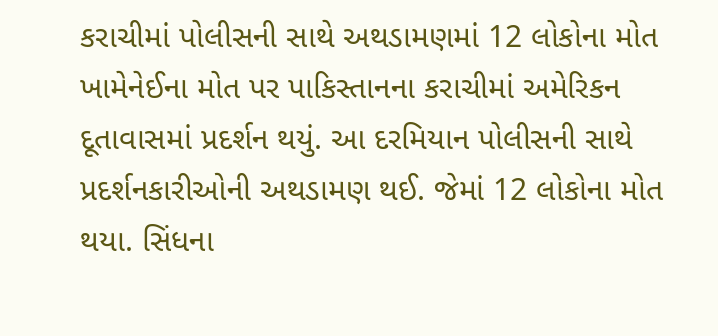કરાચીમાં પોલીસની સાથે અથડામણમાં 12 લોકોના મોત
ખામેનેઈના મોત પર પાકિસ્તાનના કરાચીમાં અમેરિકન દૂતાવાસમાં પ્રદર્શન થયું. આ દરમિયાન પોલીસની સાથે પ્રદર્શનકારીઓની અથડામણ થઈ. જેમાં 12 લોકોના મોત થયા. સિંધના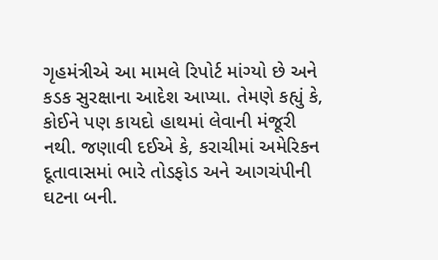ગૃહમંત્રીએ આ મામલે રિપોર્ટ માંગ્યો છે અને કડક સુરક્ષાના આદેશ આપ્યા. તેમણે કહ્યું કે, કોઈને પણ કાયદો હાથમાં લેવાની મંજૂરી નથી. જણાવી દઈએ કે, કરાચીમાં અમેરિકન દૂતાવાસમાં ભારે તોડફોડ અને આગચંપીની ઘટના બની.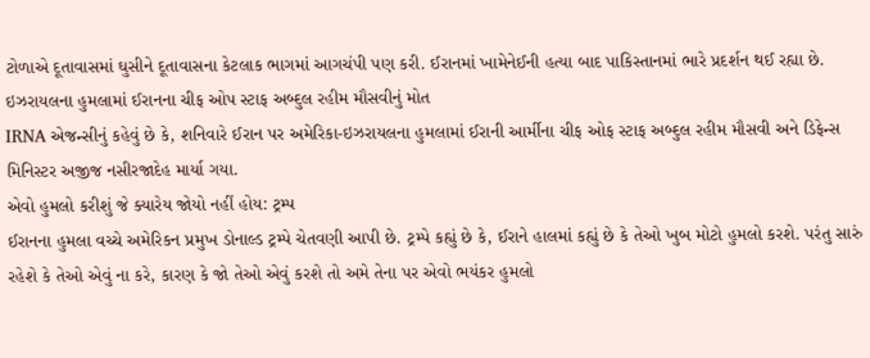ટોળાએ દૂતાવાસમાં ઘુસીને દૂતાવાસના કેટલાક ભાગમાં આગચંપી પણ કરી. ઈરાનમાં ખામેનેઈની હત્યા બાદ પાકિસ્તાનમાં ભારે પ્રદર્શન થઈ રહ્યા છે.
ઇઝરાયલના હુમલામાં ઈરાનના ચીફ ઓપ સ્ટાફ અબ્દુલ રહીમ મૌસવીનું મોત
IRNA એજન્સીનું કહેવું છે કે, શનિવારે ઈરાન પર અમેરિકા-ઇઝરાયલના હુમલામાં ઈરાની આર્મીના ચીફ ઓફ સ્ટાફ અબ્દુલ રહીમ મૌસવી અને ડિફેન્સ મિનિસ્ટર અજીજ નસીરજાદેહ માર્યા ગયા.
એવો હુમલો કરીશું જે ક્યારેય જોયો નહીં હોય: ટ્રમ્પ
ઈરાનના હુમલા વચ્ચે અમેરિકન પ્રમુખ ડોનાલ્ડ ટ્રમ્પે ચેતવણી આપી છે. ટ્રમ્પે કહ્યું છે કે, ઈરાને હાલમાં કહ્યું છે કે તેઓ ખુબ મોટો હુમલો કરશે. પરંતુ સારું રહેશે કે તેઓ એવું ના કરે, કારણ કે જો તેઓ એવું કરશે તો અમે તેના પર એવો ભયંકર હુમલો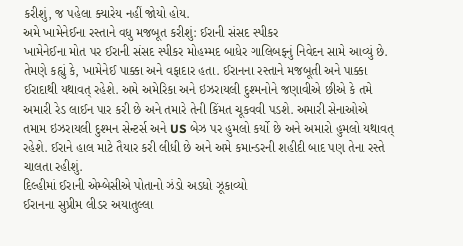કરીશું, જ પહેલા ક્યારેય નહીં જોયો હોય.
અમે ખામેનેઈના રસ્તાને વધુ મજબૂત કરીશું: ઈરાની સંસદ સ્પીકર
ખામેનેઈના મોત પર ઈરાની સંસદ સ્પીકર મોહમ્મદ બાધેર ગાલિબફનું નિવેદન સામે આવ્યું છે. તેમણે કહ્યું કે, ખામેનેઈ પાક્કા અને વફાદાર હતા. ઈરાનના રસ્તાને મજબૂતી અને પાક્કા ઈરાદાથી યથાવત્ રહેશે. અમે અમેરિકા અને ઇઝરાયલી દુશ્મનોને જણાવીએ છીએ કે તમે અમારી રેડ લાઈન પાર કરી છે અને તમારે તેની કિંમત ચૂકવવી પડશે. અમારી સેનાઓએ તમામ ઇઝરાયલી દુશ્મન સેન્ટર્સ અને US બેઝ પર હુમલો કર્યો છે અને અમારો હુમલો યથાવત્ રહેશે. ઈરાને હાલ માટે તૈયાર કરી લીધી છે અને અમે કમાન્ડરની શહીદી બાદ પણ તેના રસ્તે ચાલતા રહીશું.
દિલ્હીમાં ઈરાની એમ્બેસીએ પોતાનો ઝંડો અડધો ઝૂકાવ્યો
ઈરાનના સુપ્રીમ લીડર અયાતુલ્લા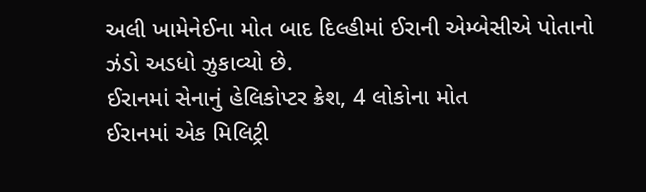અલી ખામેનેઈના મોત બાદ દિલ્હીમાં ઈરાની એમ્બેસીએ પોતાનો ઝંડો અડધો ઝુકાવ્યો છે.
ઈરાનમાં સેનાનું હેલિકોપ્ટર ક્રેશ, 4 લોકોના મોત
ઈરાનમાં એક મિલિટ્રી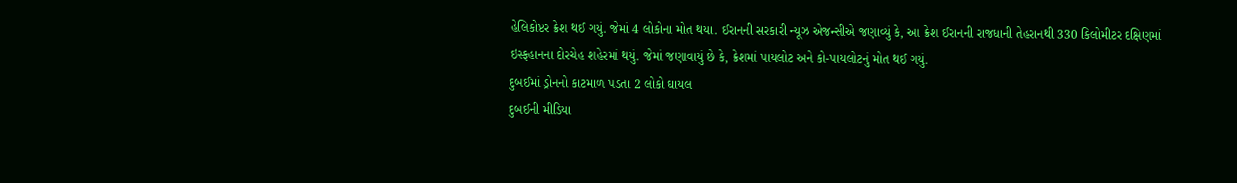હેલિકોપ્ટર ક્રેશ થઈ ગયું. જેમાં 4 લોકોના મોત થયા. ઈરાનની સરકારી ન્યૂઝ એજન્સીએ જણાવ્યું કે, આ ક્રેશ ઈરાનની રાજધાની તેહરાનથી 330 કિલોમીટર દક્ષિણમાં ઇસ્ફહાનના દોરચેહ શહેરમાં થયું. જેમાં જણાવાયું છે કે, ક્રેશમાં પાયલોટ અને કો-પાયલોટનું મોત થઈ ગયું.
દુબઈમાં ડ્રોનનો કાટમાળ પડતા 2 લોકો ઘાયલ
દુબઈની મીડિયા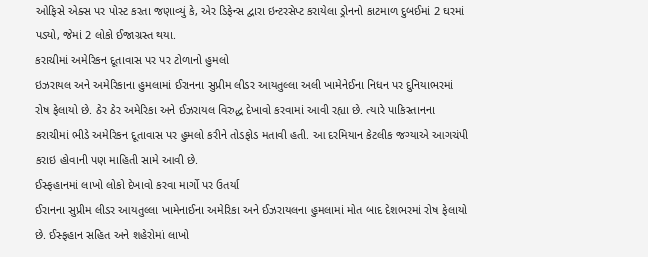ઓફિસે એક્સ પર પોસ્ટ કરતા જણાવ્યું કે, એર ડિફેન્સ દ્વારા ઇન્ટરસેપ્ટ કરાયેલા ડ્રોનનો કાટમાળ દુબઈમાં 2 ઘરમાં પડ્યો, જેમાં 2 લોકો ઈજાગ્રસ્ત થયા.
કરાચીમાં અમેરિકન દૂતાવાસ પર પર ટોળાનો હુમલો
ઇઝરાયલ અને અમેરિકાના હુમલામાં ઈરાનના સુપ્રીમ લીડર આયતુલ્લા અલી ખામેનેઈના નિધન પર દુનિયાભરમાં રોષ ફેલાયો છે. ઠેર ઠેર અમેરિકા અને ઈઝરાયલ વિરુદ્ધ દેખાવો કરવામાં આવી રહ્યા છે. ત્યારે પાકિસ્તાનના કરાચીમાં ભીડે અમેરિકન દૂતાવાસ પર હુમલો કરીને તોડફોડ મતાવી હતી. આ દરમિયાન કેટલીક જગ્યાએ આગચંપી કરાઇ હોવાની પણ માહિતી સામે આવી છે.
ઈસ્ફહાનમાં લાખો લોકો દેખાવો કરવા માર્ગો પર ઉતર્યા
ઈરાનના સુપ્રીમ લીડર આયતુલ્લા ખામેનાઈના અમેરિકા અને ઈઝરાયલના હુમલામાં મોત બાદ દેશભરમાં રોષ ફેલાયો છે. ઈસ્ફહાન સહિત અને શહેરોમાં લાખો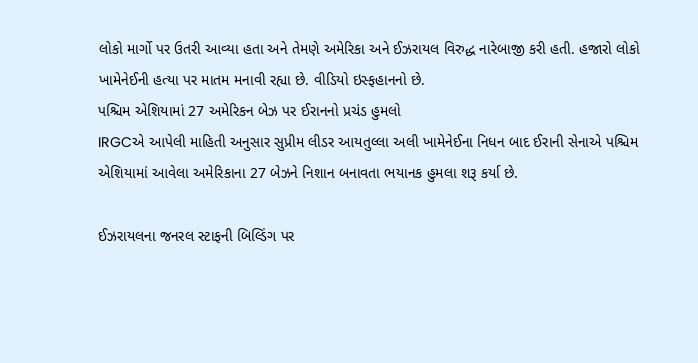લોકો માર્ગો પર ઉતરી આવ્યા હતા અને તેમણે અમેરિકા અને ઈઝરાયલ વિરુદ્ધ નારેબાજી કરી હતી. હજારો લોકો ખામેનેઈની હત્યા પર માતમ મનાવી રહ્યા છે. વીડિયો ઇસ્ફહાનનો છે.
પશ્ચિમ એશિયામાં 27 અમેરિકન બેઝ પર ઈરાનનો પ્રચંડ હુમલો
IRGCએ આપેલી માહિતી અનુસાર સુપ્રીમ લીડર આયતુલ્લા અલી ખામેનેઈના નિધન બાદ ઈરાની સેનાએ પશ્ચિમ એશિયામાં આવેલા અમેરિકાના 27 બેઝને નિશાન બનાવતા ભયાનક હુમલા શરૂ કર્યા છે.

ઈઝરાયલના જનરલ સ્ટાફની બિલ્ડિંગ પર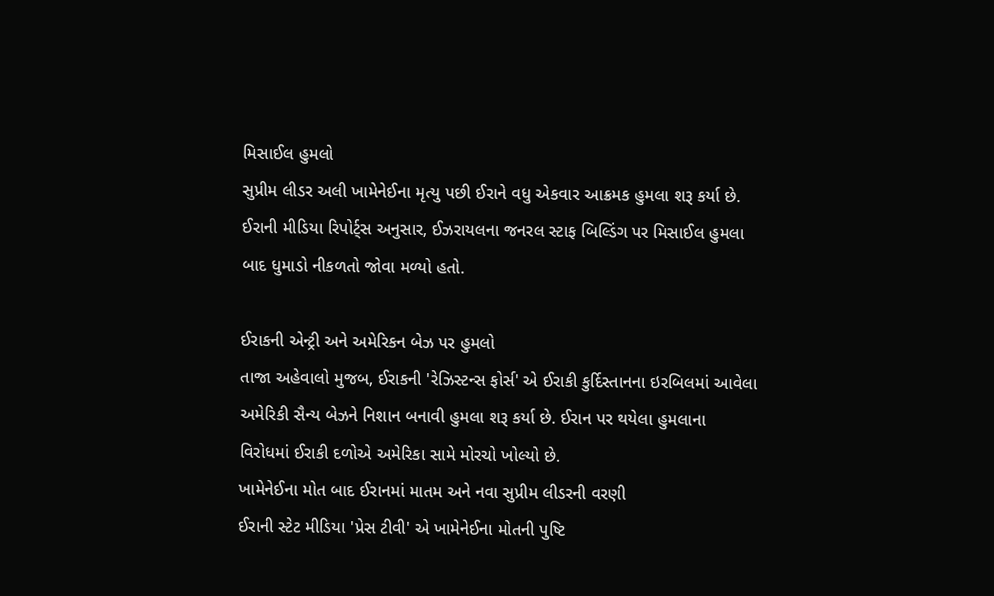મિસાઈલ હુમલો
સુપ્રીમ લીડર અલી ખામેનેઈના મૃત્યુ પછી ઈરાને વધુ એકવાર આક્રમક હુમલા શરૂ કર્યા છે. ઈરાની મીડિયા રિપોર્ટ્સ અનુસાર, ઈઝરાયલના જનરલ સ્ટાફ બિલ્ડિંગ પર મિસાઈલ હુમલા બાદ ધુમાડો નીકળતો જોવા મળ્યો હતો.

ઈરાકની એન્ટ્રી અને અમેરિકન બેઝ પર હુમલો
તાજા અહેવાલો મુજબ, ઈરાકની 'રેઝિસ્ટન્સ ફોર્સ' એ ઈરાકી કુર્દિસ્તાનના ઇરબિલમાં આવેલા અમેરિકી સૈન્ય બેઝને નિશાન બનાવી હુમલા શરૂ કર્યા છે. ઈરાન પર થયેલા હુમલાના વિરોધમાં ઈરાકી દળોએ અમેરિકા સામે મોરચો ખોલ્યો છે.
ખામેનેઈના મોત બાદ ઈરાનમાં માતમ અને નવા સુપ્રીમ લીડરની વરણી
ઈરાની સ્ટેટ મીડિયા 'પ્રેસ ટીવી' એ ખામેનેઈના મોતની પુષ્ટિ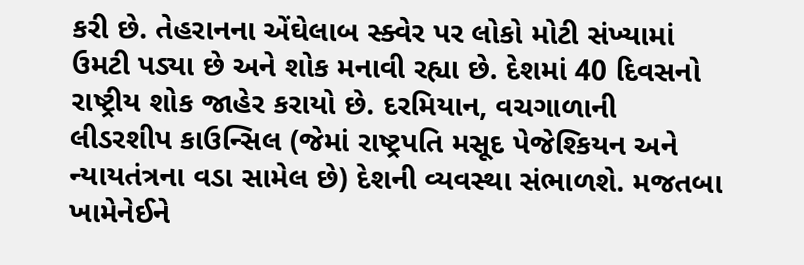કરી છે. તેહરાનના એંઘેલાબ સ્ક્વેર પર લોકો મોટી સંખ્યામાં ઉમટી પડ્યા છે અને શોક મનાવી રહ્યા છે. દેશમાં 40 દિવસનો રાષ્ટ્રીય શોક જાહેર કરાયો છે. દરમિયાન, વચગાળાની લીડરશીપ કાઉન્સિલ (જેમાં રાષ્ટ્રપતિ મસૂદ પેજેશ્કિયન અને ન્યાયતંત્રના વડા સામેલ છે) દેશની વ્યવસ્થા સંભાળશે. મજતબા ખામેનેઈને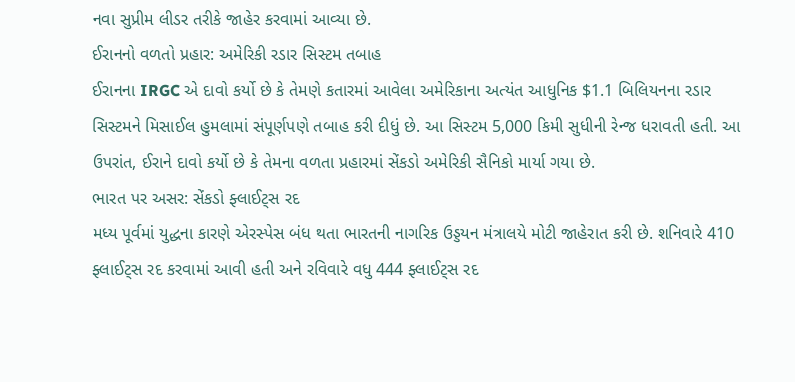નવા સુપ્રીમ લીડર તરીકે જાહેર કરવામાં આવ્યા છે.
ઈરાનનો વળતો પ્રહાર: અમેરિકી રડાર સિસ્ટમ તબાહ
ઈરાનના IRGC એ દાવો કર્યો છે કે તેમણે કતારમાં આવેલા અમેરિકાના અત્યંત આધુનિક $1.1 બિલિયનના રડાર સિસ્ટમને મિસાઈલ હુમલામાં સંપૂર્ણપણે તબાહ કરી દીધું છે. આ સિસ્ટમ 5,000 કિમી સુધીની રેન્જ ધરાવતી હતી. આ ઉપરાંત, ઈરાને દાવો કર્યો છે કે તેમના વળતા પ્રહારમાં સેંકડો અમેરિકી સૈનિકો માર્યા ગયા છે.
ભારત પર અસર: સેંકડો ફ્લાઈટ્સ રદ
મધ્ય પૂર્વમાં યુદ્ધના કારણે એરસ્પેસ બંધ થતા ભારતની નાગરિક ઉડ્ડયન મંત્રાલયે મોટી જાહેરાત કરી છે. શનિવારે 410 ફ્લાઈટ્સ રદ કરવામાં આવી હતી અને રવિવારે વધુ 444 ફ્લાઈટ્સ રદ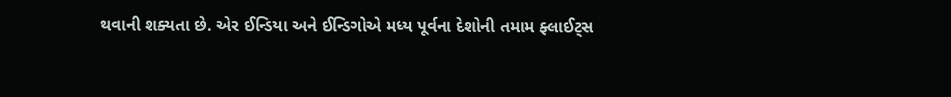થવાની શક્યતા છે. એર ઈન્ડિયા અને ઈન્ડિગોએ મધ્ય પૂર્વના દેશોની તમામ ફ્લાઈટ્સ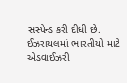સસ્પેન્ડ કરી દીધી છે.
ઈઝરાયલમાં ભારતીયો માટે એડવાઈઝરી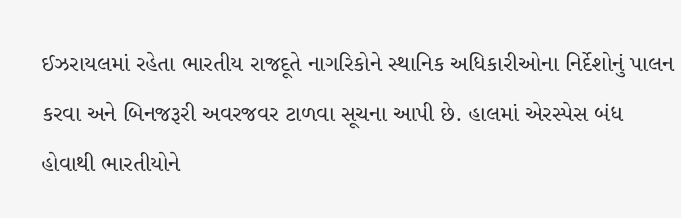ઈઝરાયલમાં રહેતા ભારતીય રાજદૂતે નાગરિકોને સ્થાનિક અધિકારીઓના નિર્દેશોનું પાલન કરવા અને બિનજરૂરી અવરજવર ટાળવા સૂચના આપી છે. હાલમાં એરસ્પેસ બંધ હોવાથી ભારતીયોને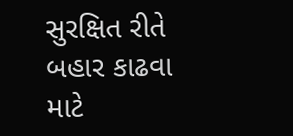સુરક્ષિત રીતે બહાર કાઢવા માટે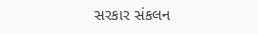સરકાર સંકલન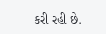કરી રહી છે.